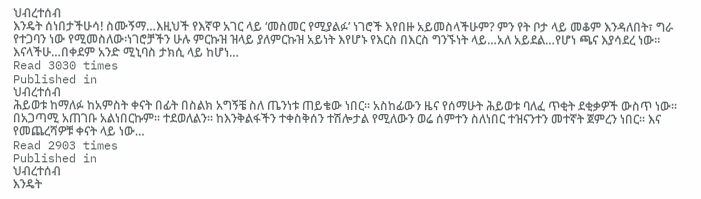ህብረተሰብ
እንዴት ሰነበታችሁሳ! ስሙኝማ…እዚህች የእኛዋ አገር ላይ ‘መስመር የሚያልፉ’ ነገሮች እየበዙ አይመስላችሁም? ምን የት ቦታ ላይ መቆም እንዳለበት፣ ግራ የተጋባን ነው የሚመስለው፡ነገሮቻችን ሁሉ ምርኩዝ ዝላይ ያለምርኩዝ አይነት እየሆኑ የእርስ በእርስ ግንኙነት ላይ…አለ አይደል…የሆነ ጫና እያሳደረ ነው፡፡እናላችሁ…በቀደም አንድ ሚኒባስ ታክሲ ላይ ከሆነ…
Read 3030 times
Published in
ህብረተሰብ
ሕይወቱ ከማለፉ ከአምስት ቀናት በፊት በስልክ አግኝቼ ስለ ጤንነቱ ጠይቄው ነበር፡፡ አስከፊውን ዜና የሰማሁት ሕይወቱ ባለፈ ጥቂት ደቂቃዎች ውስጥ ነው፡፡ በአጋጣሚ አጠገቡ አልነበርኩም፡፡ ተደወለልን፡፡ ከእንቅልፋችን ተቀስቅሰን ተሽሎታል የሚለውን ወሬ ሰምተን ስለነበር ተዝናንተን መተኛት ጀምረን ነበር፡፡ እና የመጨረሻዎቹ ቀናት ላይ ነው…
Read 2903 times
Published in
ህብረተሰብ
እንዴት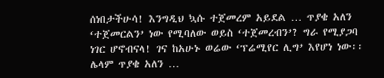ሰነበታችሁሳ! እንግዲህ ኳሱ ተጀመረም አይደል … ጥያቄ አለን ‘ተጀመርልን’ ነው የሚባለው ወይስ ‘ተጀመረብን’? ግራ የሚያጋባ ነገር ሆኖብናላ! ገና ከአሁኑ ወሬው ‘ፕሬሚየር ሊግ’ እየሆነ ነው፡፡ ሌላም ጥያቄ አለን …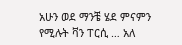አሁን ወደ ማንቼ ሄደ ምናምን የሚሉት ቫን ፐርሲ … አለ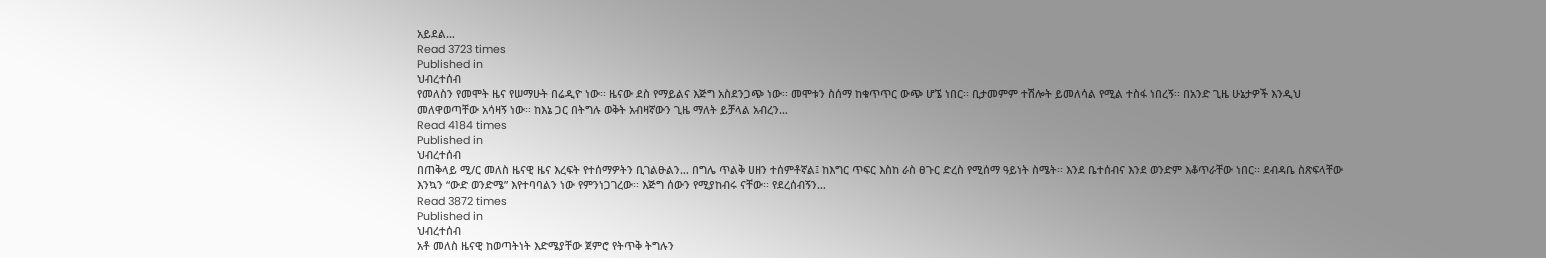አይደል…
Read 3723 times
Published in
ህብረተሰብ
የመለስን የመሞት ዜና የሠማሁት በሬዲዮ ነው፡፡ ዜናው ደስ የማይልና እጅግ አስደንጋጭ ነው፡፡ መሞቱን ስሰማ ከቁጥጥር ውጭ ሆኜ ነበር፡፡ ቢታመምም ተሽሎት ይመለሳል የሚል ተስፋ ነበረኝ፡፡ በአንድ ጊዜ ሁኔታዎች እንዲህ መለዋወጣቸው አሳዛኝ ነው፡፡ ከእኔ ጋር በትግሉ ወቅት አብዛኛውን ጊዜ ማለት ይቻላል አብረን…
Read 4184 times
Published in
ህብረተሰብ
በጠቅላይ ሚ/ር መለስ ዜናዊ ዜና እረፍት የተሰማዎትን ቢገልፁልን… በግሌ ጥልቅ ሀዘን ተሰምቶኛል፤ ከእግር ጥፍር እስከ ራስ ፀጉር ድረስ የሚሰማ ዓይነት ስሜት፡፡ እንደ ቤተሰብና እንደ ወንድም እቆጥራቸው ነበር፡፡ ደብዳቤ ስጽፍላቸው እንኳን “ውድ ወንድሜ” እየተባባልን ነው የምንነጋገረው፡፡ እጅግ ሰውን የሚያከብሩ ናቸው፡፡ የደረሰብኝን…
Read 3872 times
Published in
ህብረተሰብ
አቶ መለስ ዜናዊ ከወጣትነት እድሜያቸው ጀምሮ የትጥቅ ትግሉን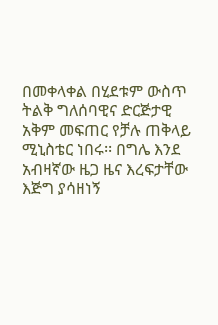በመቀላቀል በሂደቱም ውስጥ ትልቅ ግለሰባዊና ድርጅታዊ አቅም መፍጠር የቻሉ ጠቅላይ ሚኒስቴር ነበሩ፡፡ በግሌ እንደ አብዛኛው ዜጋ ዜና እረፍታቸው እጅግ ያሳዘነኝ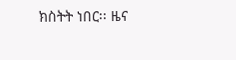ክስትት ነበር፡፡ ዜና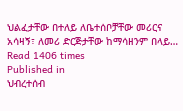ህልፈታቸው በተለይ ለቤተሰቦቻቸው መሪርና አሳዛኝ፣ ለመሪ ድርጅታቸው ከማሳዘንም በላይ…
Read 1406 times
Published in
ህብረተሰብ